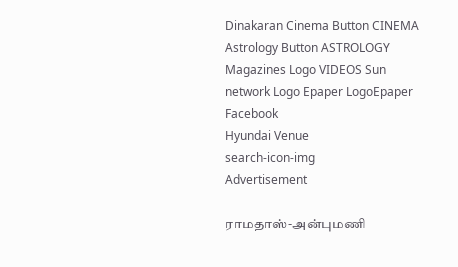Dinakaran Cinema Button CINEMA Astrology Button ASTROLOGY  Magazines Logo VIDEOS Sun network Logo Epaper LogoEpaper Facebook
Hyundai Venue
search-icon-img
Advertisement

ராமதாஸ்-அன்புமணி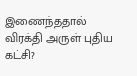இணைந்ததால் விரக்தி அருள் புதிய கட்சி?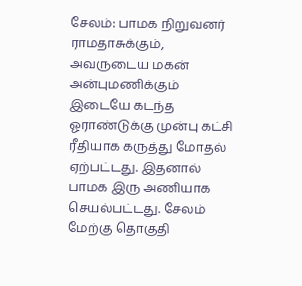சேலம்: பாமக நிறுவனர் ராமதாசுக்கும், அவருடைய மகன் அன்புமணிக்கும் இடையே கடந்த ஓராண்டுக்கு முன்பு கட்சி ரீதியாக கருத்து மோதல் ஏற்பட்டது. இதனால் பாமக இரு அணியாக செயல்பட்டது. சேலம் மேற்கு தொகுதி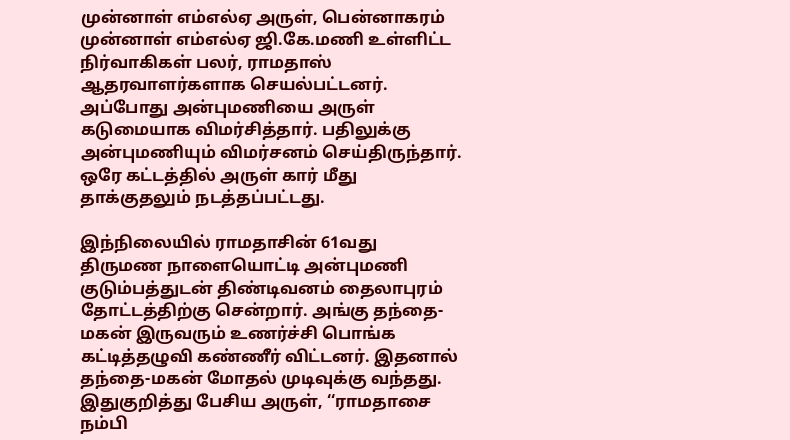முன்னாள் எம்எல்ஏ அருள், பென்னாகரம் முன்னாள் எம்எல்ஏ ஜி.கே.மணி உள்ளிட்ட நிர்வாகிகள் பலர், ராமதாஸ் ஆதரவாளர்களாக செயல்பட்டனர். அப்போது அன்புமணியை அருள் கடுமையாக விமர்சித்தார். பதிலுக்கு அன்புமணியும் விமர்சனம் செய்திருந்தார். ஒரே கட்டத்தில் அருள் கார் மீது தாக்குதலும் நடத்தப்பட்டது.

இந்நிலையில் ராமதாசின் 61வது திருமண நாளையொட்டி அன்புமணி குடும்பத்துடன் திண்டிவனம் தைலாபுரம் தோட்டத்திற்கு சென்றார். அங்கு தந்தை-மகன் இருவரும் உணர்ச்சி பொங்க கட்டித்தழுவி கண்ணீர் விட்டனர். இதனால் தந்தை-மகன் மோதல் முடிவுக்கு வந்தது. இதுகுறித்து பேசிய அருள், ‘‘ராமதாசை நம்பி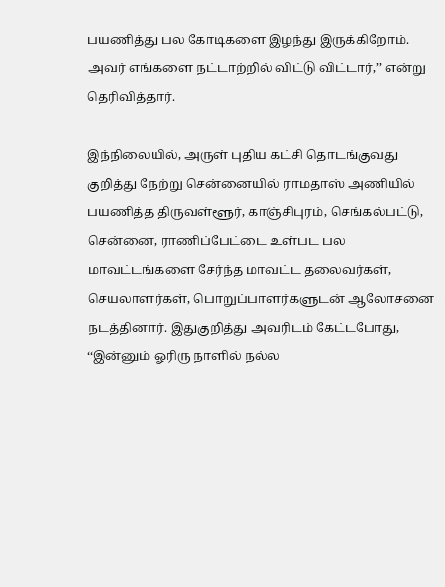பயணித்து பல கோடிகளை இழந்து இருக்கிறோம். அவர் எங்களை நட்டாற்றில் விட்டு விட்டார்,’’ என்று தெரிவித்தார்.

இந்நிலையில், அருள் புதிய கட்சி தொடங்குவது குறித்து நேற்று சென்னையில் ராமதாஸ் அணியில் பயணித்த திருவள்ளூர், காஞ்சிபுரம், செங்கல்பட்டு, சென்னை, ராணிப்பேட்டை உள்பட பல மாவட்டங்களை சேர்ந்த மாவட்ட தலைவர்கள், செயலாளர்கள், பொறுப்பாளர்களுடன் ஆலோசனை நடத்தினார். இதுகுறித்து அவரிடம் கேட்டபோது, ‘‘இன்னும் ஓரிரு நாளில் நல்ல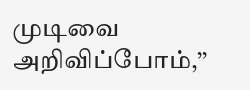முடிவை அறிவிப்போம்,’’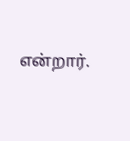என்றார்.